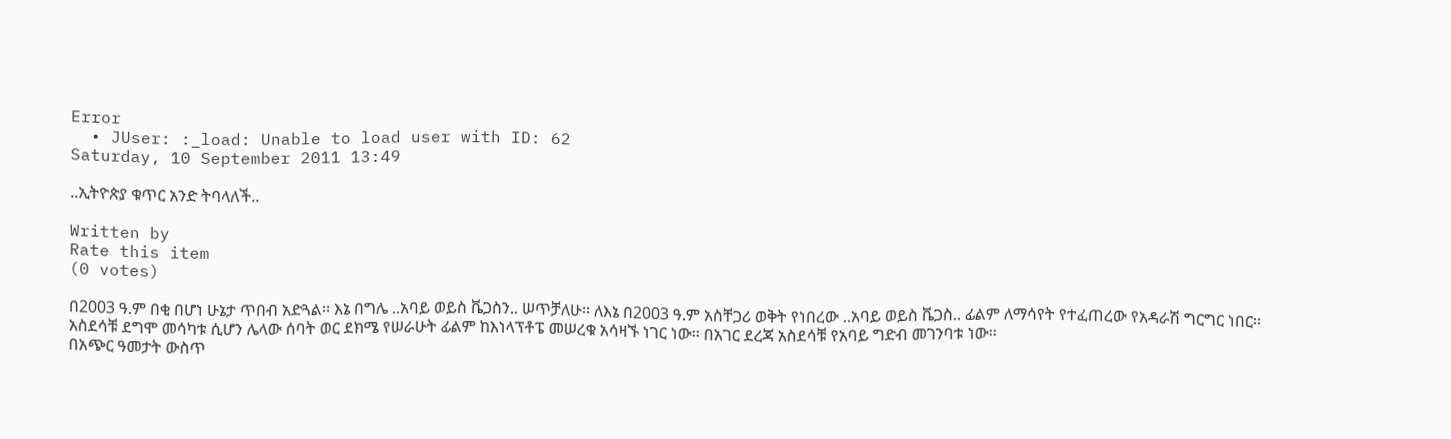Error
  • JUser: :_load: Unable to load user with ID: 62
Saturday, 10 September 2011 13:49

..ኢትዮጵያ ቁጥር አንድ ትባላለች..

Written by
Rate this item
(0 votes)

በ2003 ዓ.ም በቂ በሆነ ሁኔታ ጥበብ አድጓል፡፡ እኔ በግሌ ..አባይ ወይስ ቬጋስን.. ሠጥቻለሁ፡፡ ለእኔ በ2003 ዓ.ም አስቸጋሪ ወቅት የነበረው ..አባይ ወይስ ቬጋስ.. ፊልም ለማሳየት የተፈጠረው የአዳራሽ ግርግር ነበር፡፡
አስደሳቹ ደግሞ መሳካቱ ሲሆን ሌላው ሰባት ወር ደክሜ የሠራሁት ፊልም ከእነላፕቶፔ መሠረቁ አሳዛኙ ነገር ነው፡፡ በአገር ደረጃ አስደሳቹ የአባይ ግድብ መገንባቱ ነው፡፡
በአጭር ዓመታት ውስጥ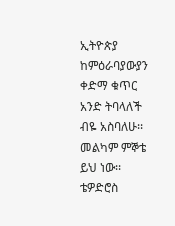ኢትዮጵያ ከምዕራባያውያን ቀድማ ቁጥር አንድ ትባላለች ብዬ አስባለሁ፡፡ መልካም ምኞቴ ይህ ነው፡፡
ቴዎድሮስ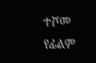ተሾመ
የፊልም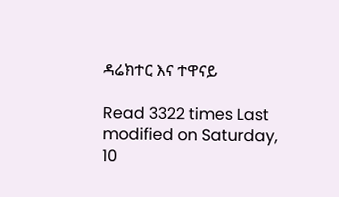ዳሬክተር እና ተዋናይ

Read 3322 times Last modified on Saturday, 10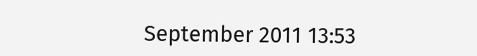September 2011 13:53